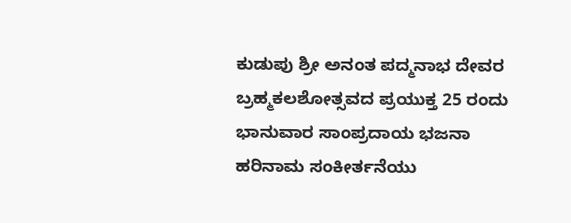ಕುಡುಪು ಶ್ರೀ ಅನಂತ ಪದ್ಮನಾಭ ದೇವರ ಬ್ರಹ್ಮಕಲಶೋತ್ಸವದ ಪ್ರಯುಕ್ತ 25 ರಂದು ಭಾನುವಾರ ಸಾಂಪ್ರದಾಯ ಭಜನಾ ಹರಿನಾಮ ಸಂಕೀರ್ತನೆಯು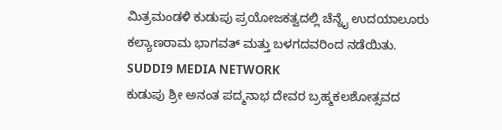ಮಿತ್ರಮಂಡಳಿ ಕುಡುಪು ಪ್ರಯೋಜಕತ್ವದಲ್ಲಿ ಚೆನ್ನೈ ಉದಯಾಲೂರು ಕಲ್ಯಾಣರಾಮ ಭಾಗವತ್ ಮತ್ತು ಬಳಗದವರಿಂದ ನಡೆಯಿತು.
SUDDI9 MEDIA NETWORK
ಕುಡುಪು ಶ್ರೀ ಅನಂತ ಪದ್ಮನಾಭ ದೇವರ ಬ್ರಹ್ಮಕಲಶೋತ್ಸವದ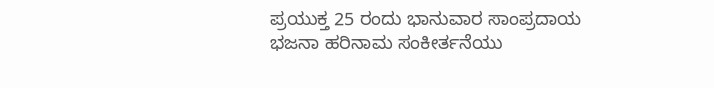ಪ್ರಯುಕ್ತ 25 ರಂದು ಭಾನುವಾರ ಸಾಂಪ್ರದಾಯ ಭಜನಾ ಹರಿನಾಮ ಸಂಕೀರ್ತನೆಯು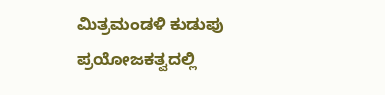ಮಿತ್ರಮಂಡಳಿ ಕುಡುಪು ಪ್ರಯೋಜಕತ್ವದಲ್ಲಿ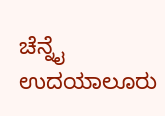ಚೆನ್ನೈ ಉದಯಾಲೂರು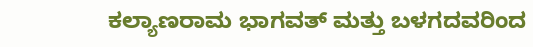ಕಲ್ಯಾಣರಾಮ ಭಾಗವತ್ ಮತ್ತು ಬಳಗದವರಿಂದ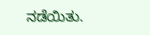ನಡೆಯಿತು.